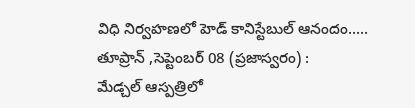విధి నిర్వహణలో హెడ్ కానిస్టేబుల్ ఆనందం.....
తూప్రాన్ ,సెప్టెంబర్ 08 (ప్రజాస్వరం) :
మేడ్చల్ ఆస్పత్రిలో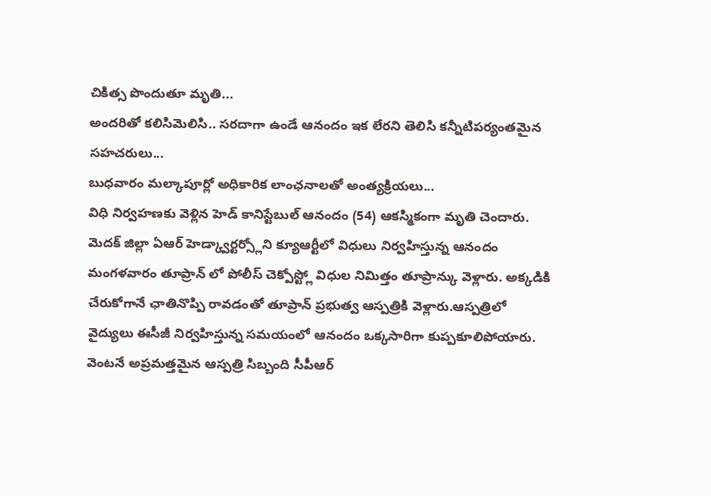చికిత్స పొందుతూ మృతి...
అందరితో కలిసిమెలిసి.. సరదాగా ఉండే ఆనందం ఇక లేరని తెలిసి కన్నీటిపర్యంతమైన సహచరులు...
బుధవారం మల్కాపూర్లో అధికారిక లాంఛనాలతో అంత్యక్రియలు...
విధి నిర్వహణకు వెళ్లిన హెడ్ కానిస్టేబుల్ ఆనందం (54) ఆకస్మికంగా మృతి చెందారు. మెదక్ జిల్లా ఏఆర్ హెడ్క్వార్టర్స్లోని క్యూఆర్టీలో విధులు నిర్వహిస్తున్న ఆనందం మంగళవారం తూప్రాన్ లో పోలీస్ చెక్పోస్ట్లో విధుల నిమిత్తం తూప్రాన్కు వెళ్లారు. అక్కడికి చేరుకోగానే ఛాతినొప్పి రావడంతో తూప్రాన్ ప్రభుత్వ ఆస్పత్రికి వెళ్లారు.ఆస్పత్రిలో వైద్యులు ఈసీజీ నిర్వహిస్తున్న సమయంలో ఆనందం ఒక్కసారిగా కుప్పకూలిపోయారు. వెంటనే అప్రమత్తమైన ఆస్పత్రి సిబ్బంది సీపీఆర్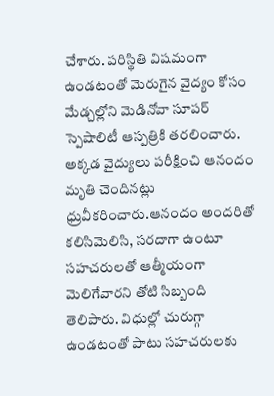చేశారు. పరిస్థితి విషమంగా ఉండటంతో మెరుగైన వైద్యం కోసం మేడ్చల్లోని మెడినోవా సూపర్ స్పెషాలిటీ ఆస్పత్రికి తరలించారు. అక్కడ వైద్యులు పరీక్షించి ఆనందం మృతి చెందినట్లు ధ్రువీకరించారు.ఆనందం అందరితో కలిసిమెలిసి, సరదాగా ఉంటూ సహచరులతో ఆత్మీయంగా మెలిగేవారని తోటి సిబ్బంది తెలిపారు. విధుల్లో చురుగ్గా ఉండటంతో పాటు సహచరులకు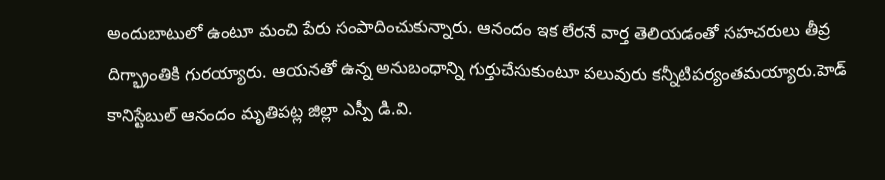అందుబాటులో ఉంటూ మంచి పేరు సంపాదించుకున్నారు. ఆనందం ఇక లేరనే వార్త తెలియడంతో సహచరులు తీవ్ర దిగ్భ్రాంతికి గురయ్యారు. ఆయనతో ఉన్న అనుబంధాన్ని గుర్తుచేసుకుంటూ పలువురు కన్నీటిపర్యంతమయ్యారు.హెడ్ కానిస్టేబుల్ ఆనందం మృతిపట్ల జిల్లా ఎస్పీ డి.వి.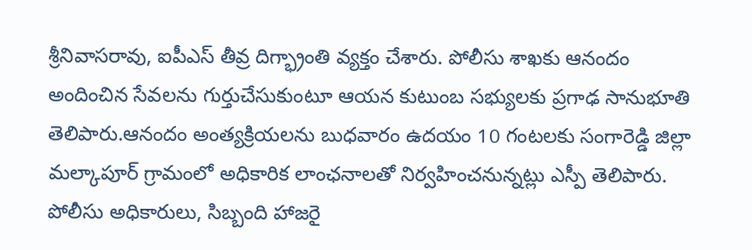శ్రీనివాసరావు, ఐపీఎస్ తీవ్ర దిగ్భ్రాంతి వ్యక్తం చేశారు. పోలీసు శాఖకు ఆనందం అందించిన సేవలను గుర్తుచేసుకుంటూ ఆయన కుటుంబ సభ్యులకు ప్రగాఢ సానుభూతి తెలిపారు.ఆనందం అంత్యక్రియలను బుధవారం ఉదయం 10 గంటలకు సంగారెడ్డి జిల్లా మల్కాపూర్ గ్రామంలో అధికారిక లాంఛనాలతో నిర్వహించనున్నట్లు ఎస్పీ తెలిపారు. పోలీసు అధికారులు, సిబ్బంది హాజరై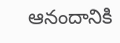ఆనందానికి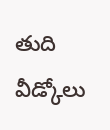తుది వీడ్కోలు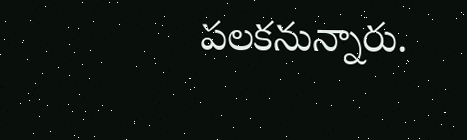పలకనున్నారు.